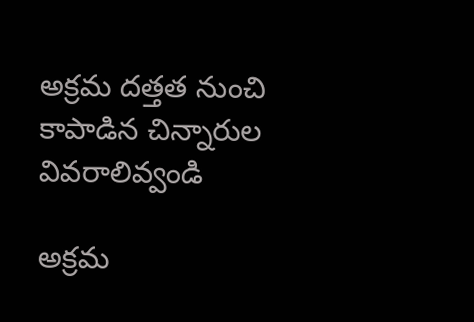అక్రమ దత్తత నుంచి కాపాడిన చిన్నారుల వివరాలివ్వండి

అక్రమ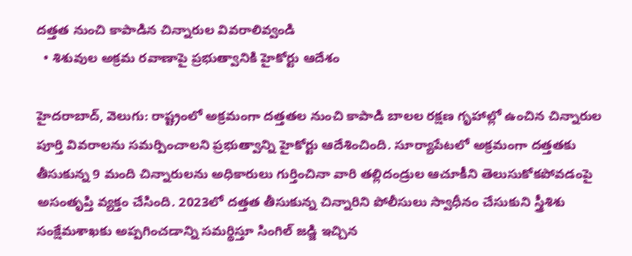దత్తత నుంచి కాపాడిన చిన్నారుల వివరాలివ్వండి
  • శిశువుల అక్రమ రవాణాపై ప్రభుత్వానికి హైకోర్టు ఆదేశం

హైదరాబాద్, వెలుగు: రాష్ట్రంలో అక్రమంగా దత్తతల నుంచి కాపాడి బాలల రక్షణ గృహాల్లో ఉంచిన చిన్నారుల పూర్తి వివరాలను సమర్పించాలని ప్రభుత్వాన్ని హైకోర్టు ఆదేశించింది. సూర్యాపేటలో అక్రమంగా దత్తతకు తీసుకున్న 9 మంది చిన్నారులను అధికారులు గుర్తించినా వారి తల్లిదండ్రుల ఆచూకీని తెలుసుకోకపోవడంపై అసంతృప్తి వ్యక్తం చేసింది. 2023లో దత్తత తీసుకున్న చిన్నారిని పోలీసులు స్వాధీనం చేసుకుని స్త్రీశిశు సంక్షేమశాఖకు అప్పగించడాన్ని సమర్థిస్తూ సింగిల్‌‌‌‌‌‌‌‌ జడ్జి ఇచ్చిన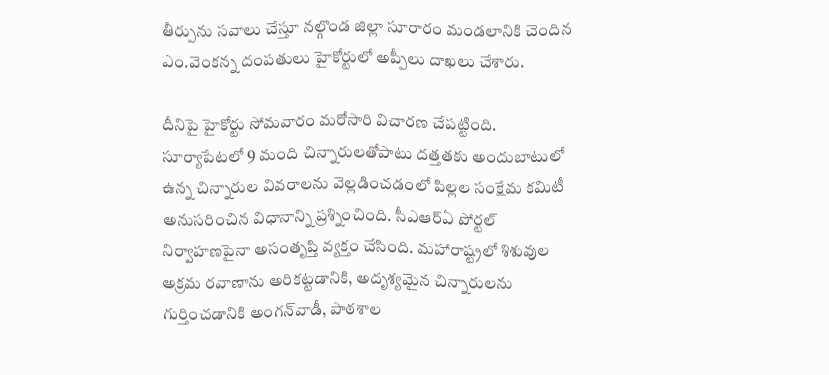తీర్పును సవాలు చేస్తూ నల్గొండ జిల్లా సూరారం మండలానికి చెందిన ఎం.వెంకన్న దంపతులు హైకోర్టులో అప్పీలు దాఖలు చేశారు.

దీనిపై హైకోర్టు సోమవారం మరోసారి విచారణ చేపట్టింది. సూర్యాపేటలో 9 మంది చిన్నారులతోపాటు దత్తతకు అందుబాటులో ఉన్న చిన్నారుల వివరాలను వెల్లడించడంలో పిల్లల సంక్షేమ కమిటీ అనుసరించిన విధానాన్ని ప్రశ్నించింది. సీఎఆర్‌‌‌‌‌‌‌‌ఏ పోర్టల్‌‌‌‌‌‌‌‌ నిర్వాహణపైనా అసంతృప్తి వ్యక్తం చేసింది. మహారాష్ట్రలో శిశువుల అక్రమ రవాణాను అరికట్టడానికి, అదృశ్యమైన చిన్నారులను గుర్తించడానికి అంగన్‌‌‌‌‌‌‌‌వాడీ, పాఠశాల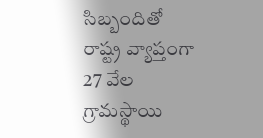సిబ్బందితో రాష్ట్ర వ్యాప్తంగా 27 వేల గ్రామస్థాయి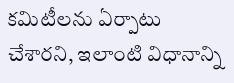కమిటీలను ఏర్పాటు చేశారని, ఇలాంటి విధానాన్ని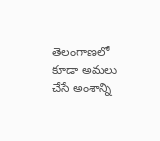తెలంగాణలో కూడా అమలు చేసే అంశాన్ని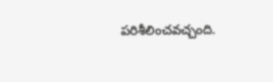పరిశీలించవచ్చంది.